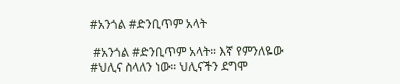#አንጎል #ድንቢጥም አላት

 #አንጎል #ድንቢጥም አላት። እኛ የምንለዬው #ህሊና ስላለን ነው። ህሊናችን ደግሞ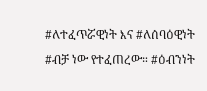#ለተፈጥሯዊነት እና #ለሰባዕዊነት #ብቻ ነው የተፈጠረው። #ዕብንነት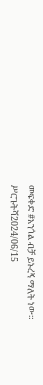መፍቀድ #አንጎል ብቻ ይኑረኝ ማለት ነው።
ሥርጉትሻ2024/06/15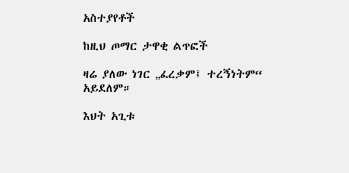አስተያየቶች

ከዚህ ጦማር ታዋቂ ልጥፎች

ዛሬ ያለው ነገር „ፈረቃም፤ ተረኝነትም“ አይደለም።

እህት አጊቱ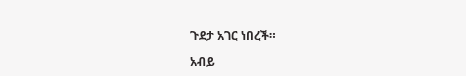ጉደታ አገር ነበረች።

አብይ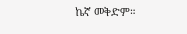ኬኛ መቅድም።